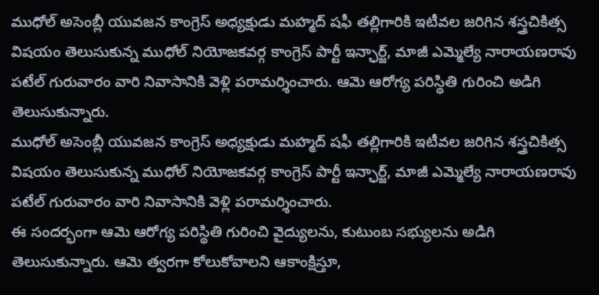ముధోల్ అసెంబ్లీ యువజన కాంగ్రెస్ అధ్యక్షుడు మహ్మద్ షఫీ తల్లిగారికి ఇటీవల జరిగిన శస్త్రచికిత్స విషయం తెలుసుకున్న ముధోల్ నియోజకవర్గ కాంగ్రెస్ పార్టీ ఇన్ఛార్జ్, మాజీ ఎమ్మెల్యే నారాయణరావు పటేల్ గురువారం వారి నివాసానికి వెళ్లి పరామర్శించారు. ఆమె ఆరోగ్య పరిస్థితి గురించి అడిగి తెలుసుకున్నారు.
ముధోల్ అసెంబ్లీ యువజన కాంగ్రెస్ అధ్యక్షుడు మహ్మద్ షఫీ తల్లిగారికి ఇటీవల జరిగిన శస్త్రచికిత్స విషయం తెలుసుకున్న ముధోల్ నియోజకవర్గ కాంగ్రెస్ పార్టీ ఇన్ఛార్జ్, మాజీ ఎమ్మెల్యే నారాయణరావు పటేల్ గురువారం వారి నివాసానికి వెళ్లి పరామర్శించారు.
ఈ సందర్భంగా ఆమె ఆరోగ్య పరిస్థితి గురించి వైద్యులను, కుటుంబ సభ్యులను అడిగి తెలుసుకున్నారు. ఆమె త్వరగా కోలుకోవాలని ఆకాంక్షిస్తూ,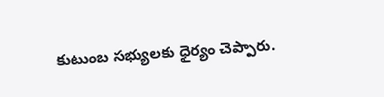కుటుంబ సభ్యులకు ధైర్యం చెప్పారు.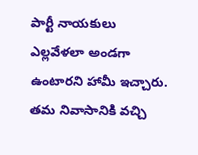పార్టీ నాయకులు ఎల్లవేళలా అండగా ఉంటారని హామీ ఇచ్చారు.
తమ నివాసానికి వచ్చి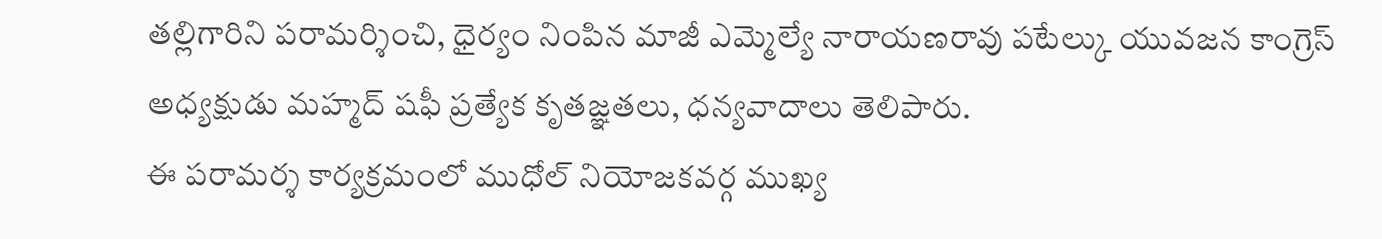తల్లిగారిని పరామర్శించి, ధైర్యం నింపిన మాజీ ఎమ్మెల్యే నారాయణరావు పటేల్కు యువజన కాంగ్రెస్ అధ్యక్షుడు మహ్మద్ షఫీ ప్రత్యేక కృతజ్ఞతలు, ధన్యవాదాలు తెలిపారు.
ఈ పరామర్శ కార్యక్రమంలో ముధోల్ నియోజకవర్గ ముఖ్య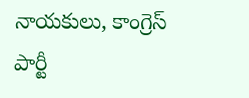నాయకులు, కాంగ్రెస్ పార్టీ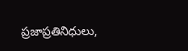ప్రజాప్రతినిధులు,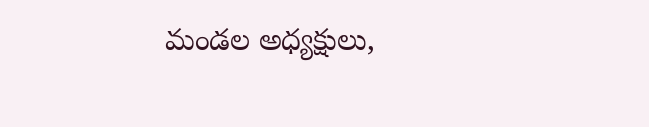మండల అధ్యక్షులు,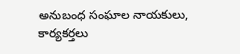అనుబంధ సంఘాల నాయకులు, కార్యకర్తలు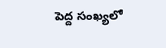పెద్ద సంఖ్యలో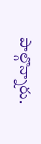పాల్గొన్నారు.